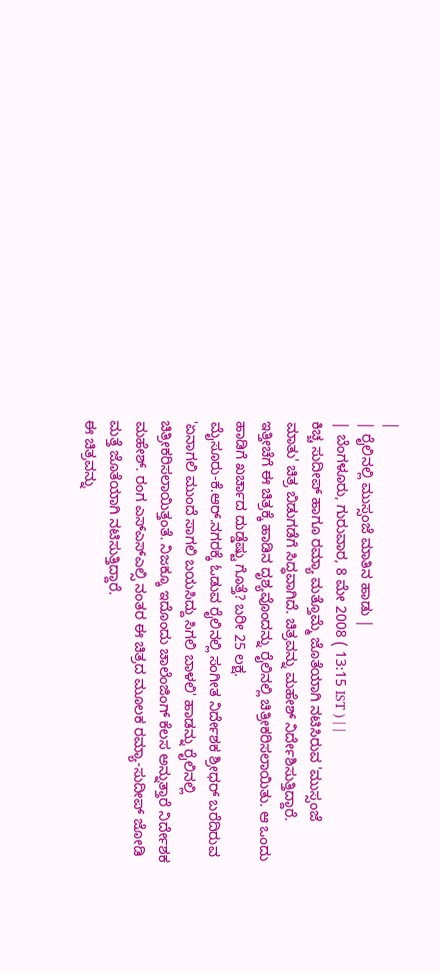|
| ರೈಲಿನಲ್ಲಿ ಮುಸ್ಸಂಜೆ ಮಾತಿನ ಹಾಡು |
| ಬೆಂಗಳೂರು, ಗುರುವಾರ, 8 ಮೇ 2008 ( 13:15 IST ) | |
ಕಿಚ್ಚ ಸುದೀಪ್ ಹಾಗೂ ರಮ್ಯಾ ಮತ್ತೊಮ್ಮೆ ಜೊತೆಯಾಗಿ ನಟಿಸಿರುವ 'ಮುಸ್ಸಂಜೆ ಮಾತು' ಚಿತ್ರ ಬಿಡುಗಡೆಗೆ ಸಿದ್ಧವಾಗಿದೆ. ಚಿತ್ರವನ್ನು ಮಹೇಶ್ ನಿರ್ದೇಶಿಸುತ್ತಿದ್ದಾರೆ. ಇತ್ತೀಚೆಗೆ ಈ ಚಿತ್ರಕ್ಕೆ ಹಾಡಿನ ದೃಶ್ಯವೊಂದನ್ನು ರೈಲಿನಲ್ಲಿ ಚಿತ್ರೀಕರಿಸಲಾಯಿತು. ಆ ಒಂದು ಹಾಡಿಗೆ ಖರ್ಚಾದ ದುಡ್ಡೆಷ್ಟು ಗೊತ್ತೆ? ಬರೀ 25 ಲಕ್ಷ.
ಮೈಸೂರು-ಕೆ.ಆರ್.ನಗರಕ್ಕೆ ಓಡುವ ರೈಲಿನಲ್ಲಿ ಸಂಗೀತ ನಿರ್ದೇಶಕ ಶ್ರೀಧರ್ ಬರೆದಿರುವ 'ಏನಾಗಲಿ ಮುಂದೆ ಸಾಗಲಿ ಬಯಸಿದ್ದು ಸಿಗಲಿ ಬಾಳಲಿ' ಹಾಡನ್ನು ರೈಲಿನಲ್ಲಿ ಚಿತ್ರೀಕರಿಸಲಾಯಿತ್ತಂತೆ. ನಿಜಕ್ಕೂ ಇದೊಂದು ಚಾಲೆಂಜಿಂಗ್ ಕೆಲಸ ಅನ್ನುತ್ತಾರೆ ನಿರ್ದೇಶಕ ಮಹೇಶ್. ರಂಗ ಎಸ್ಎಸ್ಎಲ್ಸಿ ನಂತರ ಈ ಚಿತ್ರದ ಮೂಲಕ ರಮ್ಯಾ-ಸುದೀಪ್ ಜೋಡಿ ಮತ್ತೆ ಜೊತೆಯಾಗಿ ನಟಿಸುತ್ತಿದ್ದಾರೆ.
ಈ ಚಿತ್ರವನ್ನು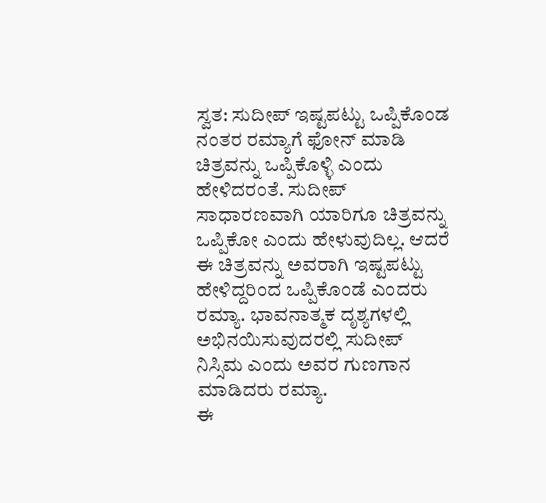ಸ್ವತ: ಸುದೀಪ್ ಇಷ್ಟಪಟ್ಟು ಒಪ್ಪಿಕೊಂಡ ನಂತರ ರಮ್ಯಾಗೆ ಫೋನ್ ಮಾಡಿ ಚಿತ್ರವನ್ನು ಒಪ್ಪಿಕೊಳ್ಳಿ ಎಂದು ಹೇಳಿದರಂತೆ. ಸುದೀಪ್ ಸಾಧಾರಣವಾಗಿ ಯಾರಿಗೂ ಚಿತ್ರವನ್ನು ಒಪ್ಪಿಕೋ ಎಂದು ಹೇಳುವುದಿಲ್ಲ. ಆದರೆ ಈ ಚಿತ್ರವನ್ನು ಅವರಾಗಿ ಇಷ್ಟಪಟ್ಟು ಹೇಳಿದ್ದರಿಂದ ಒಪ್ಪಿಕೊಂಡೆ ಎಂದರು ರಮ್ಯಾ. ಭಾವನಾತ್ಮಕ ದೃಶ್ಯಗಳಲ್ಲಿ ಅಭಿನಯಿಸುವುದರಲ್ಲಿ ಸುದೀಪ್ ನಿಸ್ಸಿಮ ಎಂದು ಅವರ ಗುಣಗಾನ ಮಾಡಿದರು ರಮ್ಯಾ.
ಈ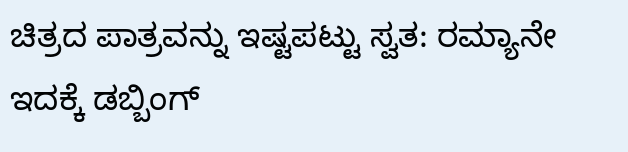ಚಿತ್ರದ ಪಾತ್ರವನ್ನು ಇಷ್ಟಪಟ್ಟು ಸ್ವತ: ರಮ್ಯಾನೇ ಇದಕ್ಕೆ ಡಬ್ಬಿಂಗ್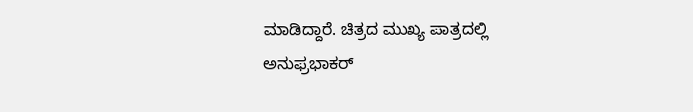ಮಾಡಿದ್ದಾರೆ. ಚಿತ್ರದ ಮುಖ್ಯ ಪಾತ್ರದಲ್ಲಿ ಅನುಫ್ರಭಾಕರ್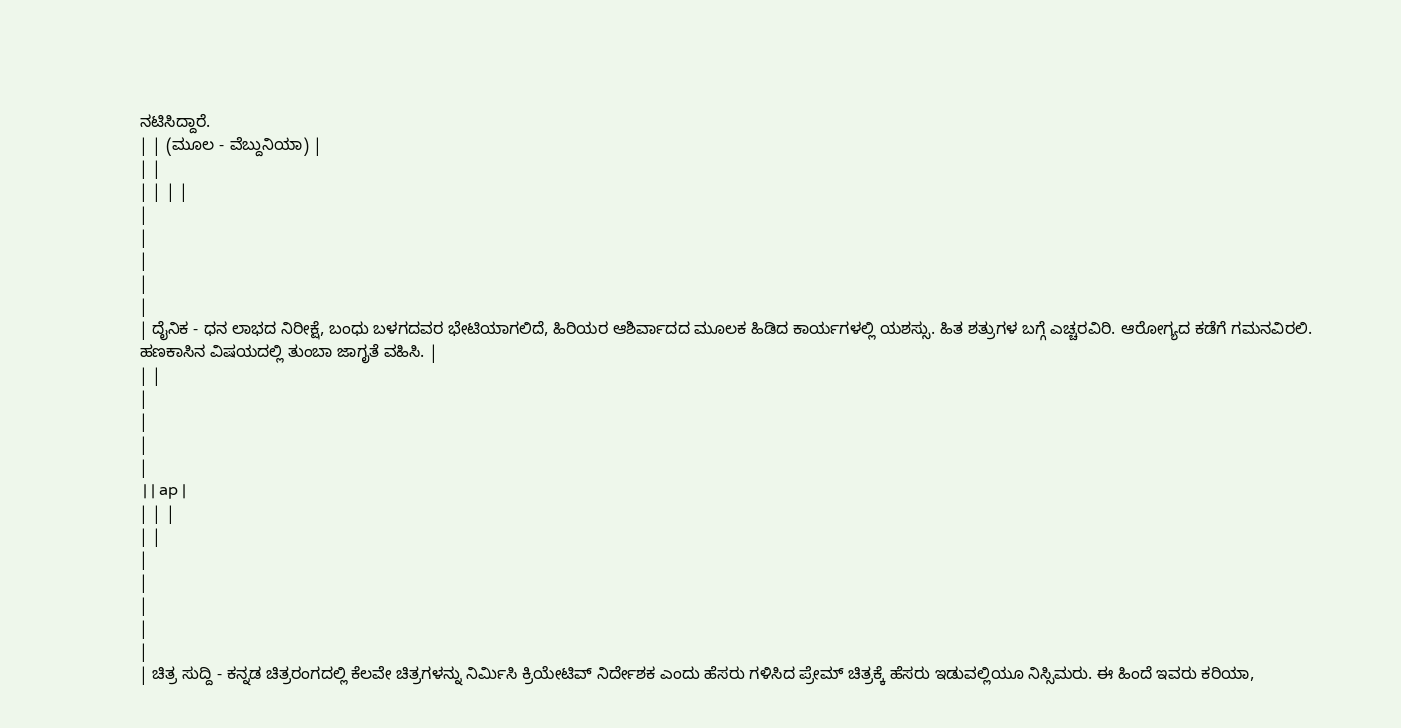ನಟಿಸಿದ್ದಾರೆ.
| | (ಮೂಲ - ವೆಬ್ದುನಿಯಾ) |
| |
| | | |
|
|
|
|
|
| ದೈನಿಕ - ಧನ ಲಾಭದ ನಿರೀಕ್ಷೆ, ಬಂಧು ಬಳಗದವರ ಭೇಟಿಯಾಗಲಿದೆ, ಹಿರಿಯರ ಆಶಿರ್ವಾದದ ಮೂಲಕ ಹಿಡಿದ ಕಾರ್ಯಗಳಲ್ಲಿ ಯಶಸ್ಸು. ಹಿತ ಶತ್ರುಗಳ ಬಗ್ಗೆ ಎಚ್ಚರವಿರಿ. ಆರೋಗ್ಯದ ಕಡೆಗೆ ಗಮನವಿರಲಿ. ಹಣಕಾಸಿನ ವಿಷಯದಲ್ಲಿ ತುಂಬಾ ಜಾಗೃತೆ ವಹಿಸಿ. |
| |
|
|
|
|
 | | ap |
| | |
| |
|
|
|
|
|
| ಚಿತ್ರ ಸುದ್ದಿ - ಕನ್ನಡ ಚಿತ್ರರಂಗದಲ್ಲಿ ಕೆಲವೇ ಚಿತ್ರಗಳನ್ನು ನಿರ್ಮಿಸಿ ಕ್ರಿಯೇಟಿವ್ ನಿರ್ದೇಶಕ ಎಂದು ಹೆಸರು ಗಳಿಸಿದ ಪ್ರೇಮ್ ಚಿತ್ರಕ್ಕೆ ಹೆಸರು ಇಡುವಲ್ಲಿಯೂ ನಿಸ್ಸಿಮರು. ಈ ಹಿಂದೆ ಇವರು ಕರಿಯಾ,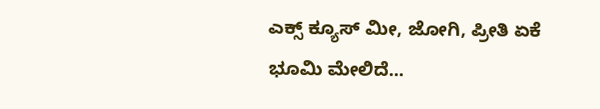ಎಕ್ಸ್ ಕ್ಯೂಸ್ ಮೀ, ಜೋಗಿ, ಪ್ರೀತಿ ಏಕೆ ಭೂಮಿ ಮೇಲಿದೆ...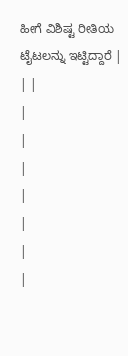ಹೀಗೆ ವಿಶಿಷ್ಟ ರೀತಿಯ ಟೈಟಲನ್ನು ಇಟ್ಟಿದ್ದಾರೆ |
| |
|
|
|
|
|
|
|